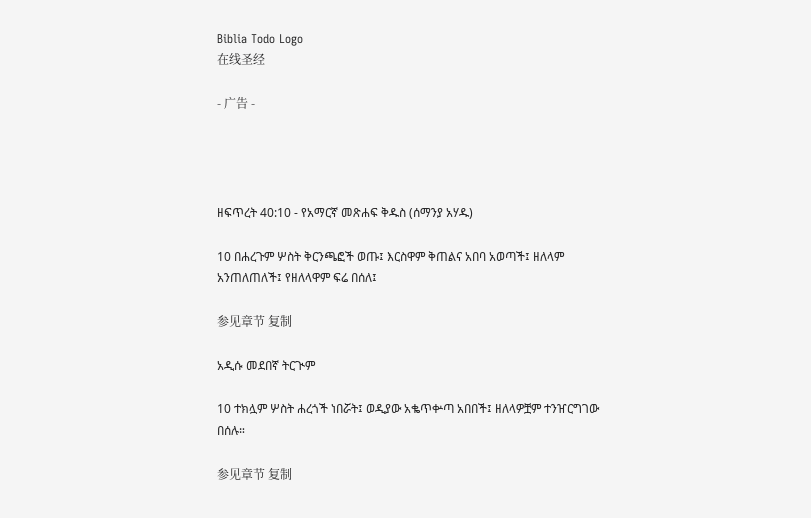Biblia Todo Logo
在线圣经

- 广告 -




ዘፍጥረት 40:10 - የአማርኛ መጽሐፍ ቅዱስ (ሰማንያ አሃዱ)

10 በሐረጉም ሦስት ቅርንጫፎች ወጡ፤ እርስዋም ቅጠልና አበባ አወጣች፤ ዘለላም አንጠለጠለች፤ የዘለላዋም ፍሬ በሰለ፤

参见章节 复制

አዲሱ መደበኛ ትርጒም

10 ተክሏም ሦስት ሐረጎች ነበሯት፤ ወዲያው አቈጥቍጣ አበበች፤ ዘለላዎቿም ተንዠርግገው በሰሉ።

参见章节 复制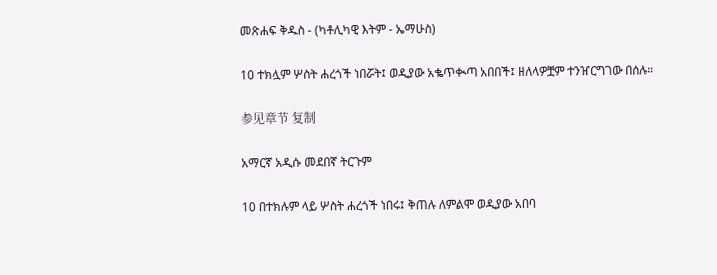መጽሐፍ ቅዱስ - (ካቶሊካዊ እትም - ኤማሁስ)

10 ተክሏም ሦስት ሐረጎች ነበሯት፤ ወዲያው አቈጥቊጣ አበበች፤ ዘለላዎቿም ተንዠርግገው በሰሉ።

参见章节 复制

አማርኛ አዲሱ መደበኛ ትርጉም

10 በተክሉም ላይ ሦስት ሐረጎች ነበሩ፤ ቅጠሉ ለምልሞ ወዲያው አበባ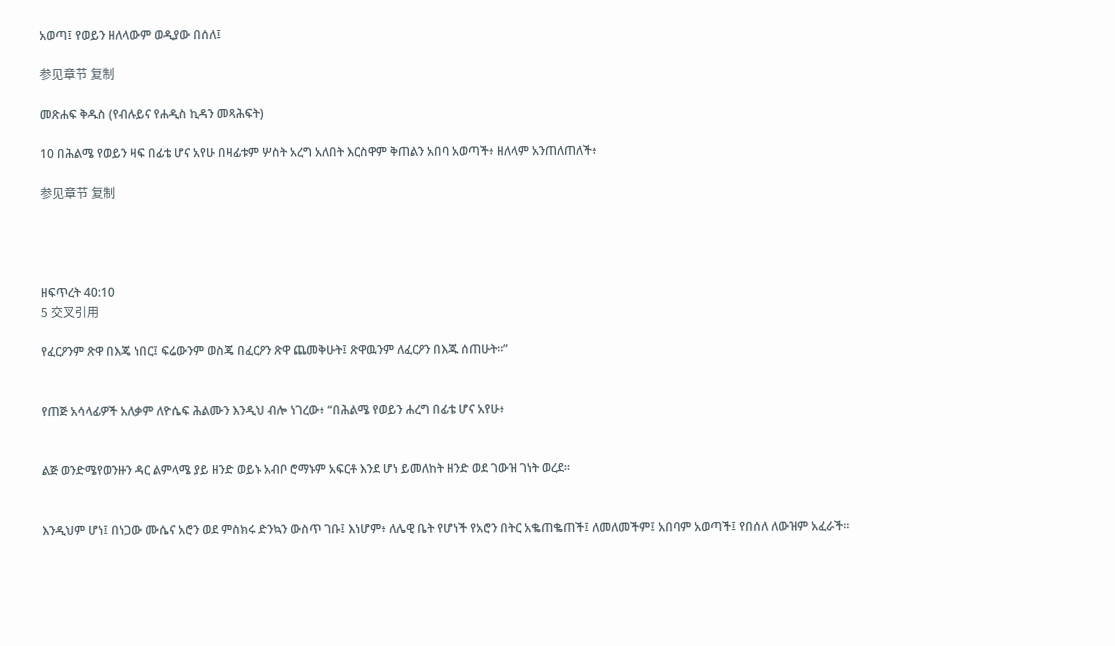አወጣ፤ የወይን ዘለላውም ወዲያው በሰለ፤

参见章节 复制

መጽሐፍ ቅዱስ (የብሉይና የሐዲስ ኪዳን መጻሕፍት)

10 በሕልሜ የወይን ዛፍ በፊቴ ሆና አየሁ በዛፊቱም ሦስት አረግ አለበት እርስዋም ቅጠልን አበባ አወጣች፥ ዘለላም አንጠለጠለች፥

参见章节 复制




ዘፍጥረት 40:10
5 交叉引用

የፈርዖንም ጽዋ በእጄ ነበር፤ ፍሬውንም ወስጄ በፈርዖን ጽዋ ጨመቅሁት፤ ጽዋዉንም ለፈርዖን በእጁ ሰጠሁት።”


የጠጅ አሳላፊዎች አለቃም ለዮሴፍ ሕልሙን እንዲህ ብሎ ነገረው፥ “በሕልሜ የወይን ሐረግ በፊቴ ሆና አየሁ፥


ልጅ ወንድሜየወንዙን ዳር ልምላሜ ያይ ዘንድ ወይኑ አብቦ ሮማኑም አፍርቶ እንደ ሆነ ይመለከት ዘንድ ወደ ገውዝ ገነት ወረደ።


እንዲህም ሆነ፤ በነጋው ሙሴና አሮን ወደ ምስክሩ ድንኳን ውስጥ ገቡ፤ እነሆም፥ ለሌዊ ቤት የሆነች የአሮን በትር አቈጠቈጠች፤ ለመለመችም፤ አበባም አወጣች፤ የበሰለ ለውዝም አፈራች።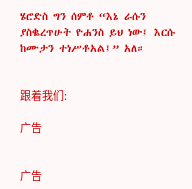ሄሮድስ ግን ሰምቶ “እኔ ራሱን ያስቈረጥሁት ዮሐንስ ይህ ነው፤ እርሱ ከሙታን ተነሥቶአል፤” አለ።


跟着我们:

广告


广告